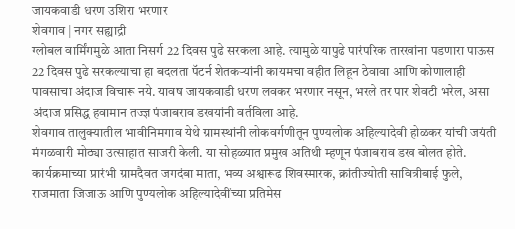जायकवाडी धरण उशिरा भरणार
शेवगाव | नगर सह्याद्री
ग्लोबल वार्मिंगमुळे आता निसर्ग 22 दिवस पुढे सरकला आहे. त्यामुळे यापुढे पारंपरिक तारखांना पडणारा पाऊस 22 दिवस पुढे सरकल्याचा हा बदलता पॅटर्न शेतकऱ्यांनी कायमचा वहीत लिहून ठेवावा आणि कोणालाही पावसाचा अंदाज विचारू नये. यावष जायकवाडी धरण लवकर भरणार नसून, भरले तर पार शेवटी भरेल, असा अंदाज प्रसिद्ध हवामान तज्ज्ञ पंजाबराव डखयांनी वर्तविला आहे.
शेवगाव तालुक्यातील भावीनिमगाव येथे ग्रामस्थांनी लोकवर्गणीतून पुण्यलोक अहिल्यादेवी होळकर यांची जयंती मंगळवारी मोठ्या उत्साहात साजरी केली. या सोहळ्यात प्रमुख अतिथी म्हणून पंजाबराव डख बोलत होते.
कार्यक्रमाच्या प्रारंभी ग्रामदैवत जगदंबा माता, भव्य अश्वारूढ शिवस्मारक, क्रांतीज्योती सावित्रीबाई फुले, राजमाता जिजाऊ आणि पुण्यलोक अहिल्यादेवींच्या प्रतिमेस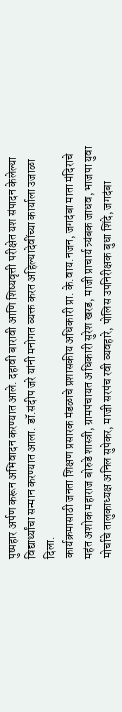पुष्पहार अर्पण करून अभिवादन करण्यात आले. दहावी बारावी आणि शिष्यवृत्ती परीक्षेत यश संपादन केलेल्या विद्यार्थ्यांचा सन्मान करण्यात आला. डॉ.संदीप जरे यांनी मनोगत व्यक्त करत अहिल्यादेवींच्या कार्याला उजाळा दिला.
कार्यक्रमासाठी जनता शिक्षण प्रसारक मंडळाचे प्रशासकीय अधिकारी प्रा. के.वाय.नजन, जगदंबा माता मंदिराचे महंत अशोक महाराज बोरुडे शास्त्री, ग्रामपंचायत अधिकारी सुरेश खरड, माजी प्राचार्य त्र्यंबक जाधव, भाजपा युवा मोर्चाचे तालुकाध्यक्ष अनिल सुपेकर, माजी सरपंच रवी व्यवहारे, पोलिस उपनिरीक्षक बुधा शिंदे, जगदंबा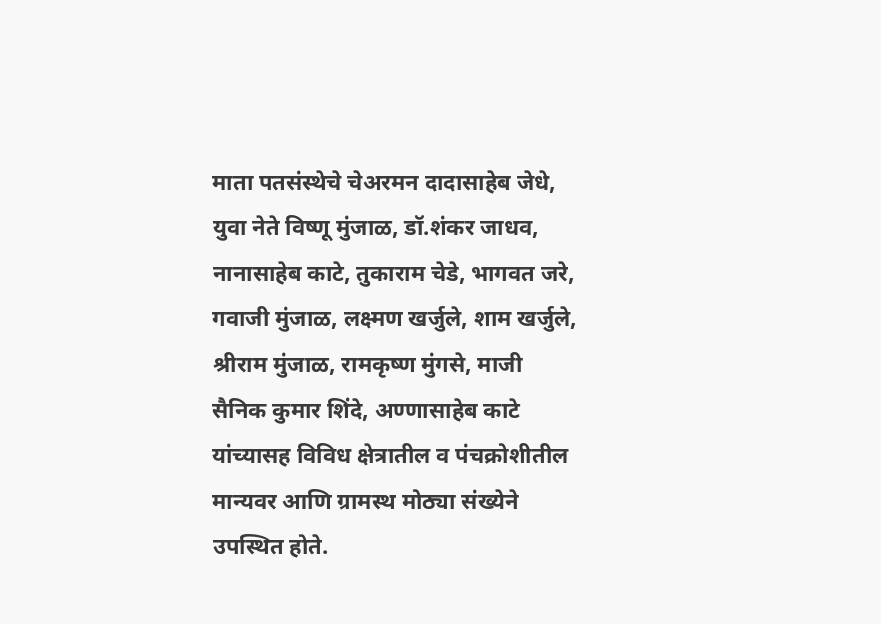माता पतसंस्थेचे चेअरमन दादासाहेब जेधे, युवा नेते विष्णू मुंजाळ, डॉ.शंकर जाधव, नानासाहेब काटे, तुकाराम चेडे, भागवत जरे, गवाजी मुंजाळ, लक्ष्मण खर्जुले, शाम खर्जुले, श्रीराम मुंजाळ, रामकृष्ण मुंगसे, माजी सैनिक कुमार शिंदे, अण्णासाहेब काटे यांच्यासह विविध क्षेत्रातील व पंचक्रोशीतील मान्यवर आणि ग्रामस्थ मोठ्या संख्येने उपस्थित होते.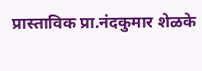प्रास्ताविक प्रा.नंदकुमार शेळके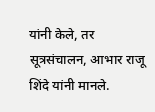यांनी केले, तर सूत्रसंचालन, आभार राजू शिंदे यांनी मानले.